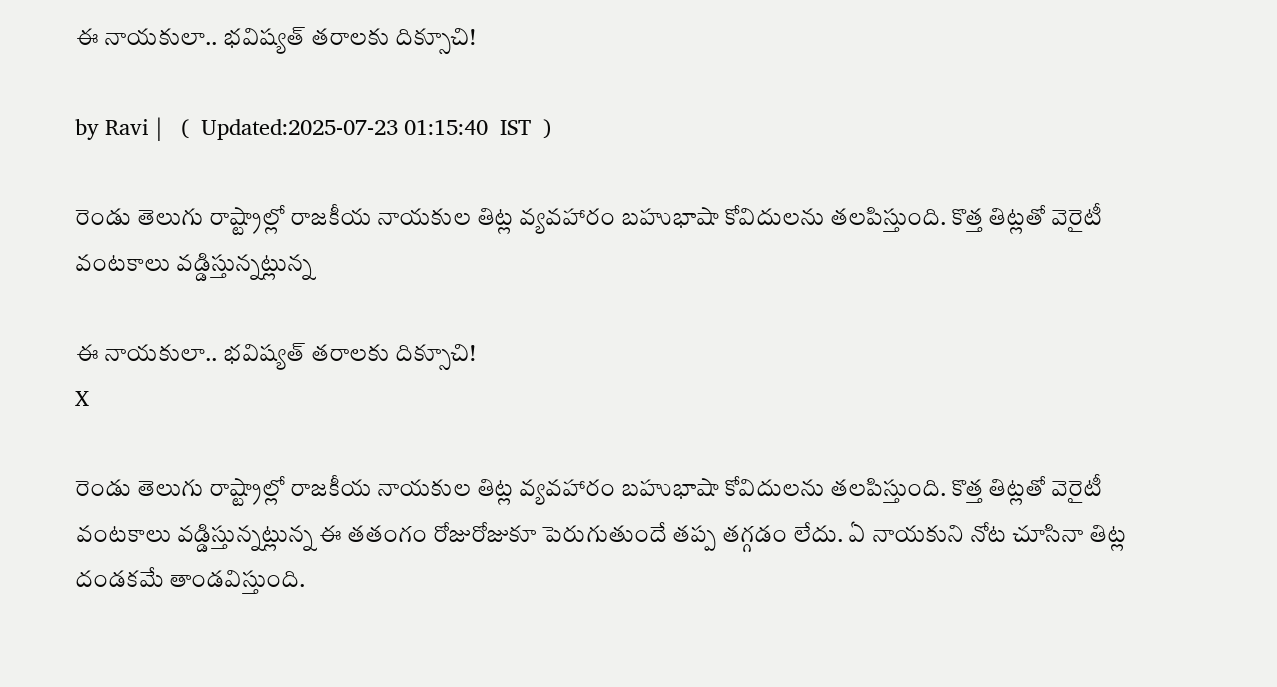ఈ నాయకులా.. భవిష్యత్ తరాలకు దిక్సూచి!

by Ravi |   (  Updated:2025-07-23 01:15:40  IST  )

రెండు తెలుగు రాష్ట్రాల్లో రాజకీయ నాయకుల తిట్ల వ్యవహారం బహుభాషా కోవిదులను తలపిస్తుంది. కొత్త తిట్లతో వెరైటీ వంటకాలు వడ్డిస్తున్నట్లున్న

ఈ నాయకులా.. భవిష్యత్ తరాలకు దిక్సూచి!
X

రెండు తెలుగు రాష్ట్రాల్లో రాజకీయ నాయకుల తిట్ల వ్యవహారం బహుభాషా కోవిదులను తలపిస్తుంది. కొత్త తిట్లతో వెరైటీ వంటకాలు వడ్డిస్తున్నట్లున్న ఈ తతంగం రోజురోజుకూ పెరుగుతుందే తప్ప తగ్గడం లేదు. ఏ నాయకుని నోట చూసినా తిట్ల దండకమే తాండవిస్తుంది.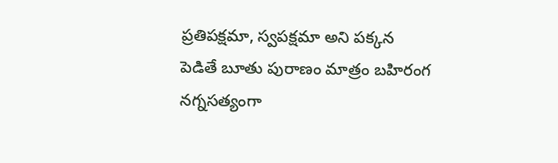ప్రతిపక్షమా, స్వపక్షమా అని పక్కన పెడితే బూతు పురాణం మాత్రం బహిరంగ నగ్నసత్యంగా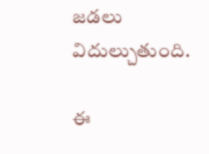జడలు విదుల్చుతుంది.

ఈ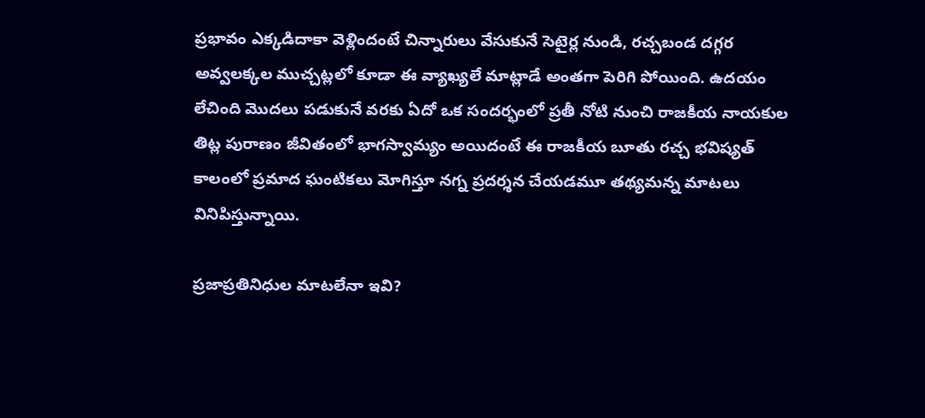ప్రభావం ఎక్కడిదాకా వెళ్లిందంటే చిన్నారులు వేసుకునే సెటైర్ల నుండి, రచ్చబండ దగ్గర అవ్వలక్కల ముచ్చట్లలో కూడా ఈ వ్యాఖ్యలే మాట్లాడే అంతగా పెరిగి పోయింది. ఉదయం లేచింది మొదలు పడుకునే వరకు ఏదో ఒక సందర్భంలో ప్రతీ నోటి నుంచి రాజకీయ నాయకుల తిట్ల పురాణం జీవితంలో భాగస్వామ్యం అయిదంటే ఈ రాజకీయ బూతు రచ్చ భవిష్యత్ కాలంలో ప్రమాద ఘంటికలు మోగిస్తూ నగ్న ప్రదర్శన చేయడమూ తథ్యమన్న మాటలు వినిపిస్తున్నాయి.

ప్రజాప్రతినిధుల మాటలేనా ఇవి?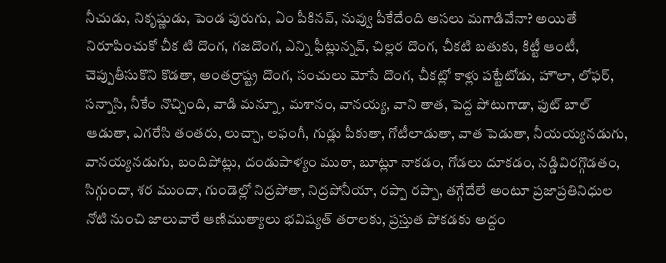నీచుడు, నికృష్ణుడు, పెండ పురుగు, ఏం పీకినవ్, నువ్వు పీకేదేంది అసలు మగాడివేనా? అయితే నిరూపించుకో చీక టి దొంగ, గజదొంగ, ఎన్ని ఫీట్లున్నవ్, చిల్లర దొంగ, చీకటి బతుకు, కిట్టీ ఆంటీ, చెప్పుతీసుకొని కొడతా, అంతర్రాష్ట్ర దొంగ, సంచులు మోసే దొంగ, చీకట్లో కాళ్లు పట్టేటోడు, హౌలా, లోఫర్, సన్నాసి, నీకేం నొచ్చింది, వాడి మన్నూ, మశానం, వానయ్య, వాని తాత, పెద్ద పోటుగాడా, ఫుట్ బాల్ ఆడుతా, ఎగరేసి తంతరు, లుచ్చా, లఫంగీ, గుడ్లు పీకుతా, గోటీలాడుతా, వాత పెడుతా, నీయయ్యనడుగు, వానయ్యనడుగు, బందిపోట్లు, దండుపాళ్యం ముఠా, బూట్లూ నాకడం, గోడలు దూకడం, నడ్డివిరగ్గొడతం, సిగ్గుందా, శర ముందా, గుండెల్లో నిద్రపోతా, నిద్రపోనీయా, రప్పా రప్పా, తగ్గేదేలే అంటూ ప్రజాప్రతినిధుల నోటి నుంచి జాలువారే ఆణిముత్యాలు భవిష్యత్ తరాలకు, ప్రస్తుత పోకడకు అద్దం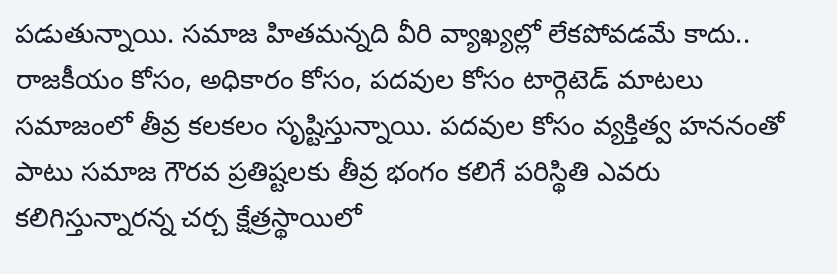పడుతున్నాయి. సమాజ హితమన్నది వీరి వ్యాఖ్యల్లో లేకపోవడమే కాదు.. రాజకీయం కోసం, అధికారం కోసం, పదవుల కోసం టార్గెటెడ్ మాటలు సమాజంలో తీవ్ర కలకలం సృష్టిస్తున్నాయి. పదవుల కోసం వ్యక్తిత్వ హననంతో పాటు సమాజ గౌరవ ప్రతిష్టలకు తీవ్ర భంగం కలిగే పరిస్థితి ఎవరు కలిగిస్తున్నారన్న చర్చ క్షేత్రస్థాయిలో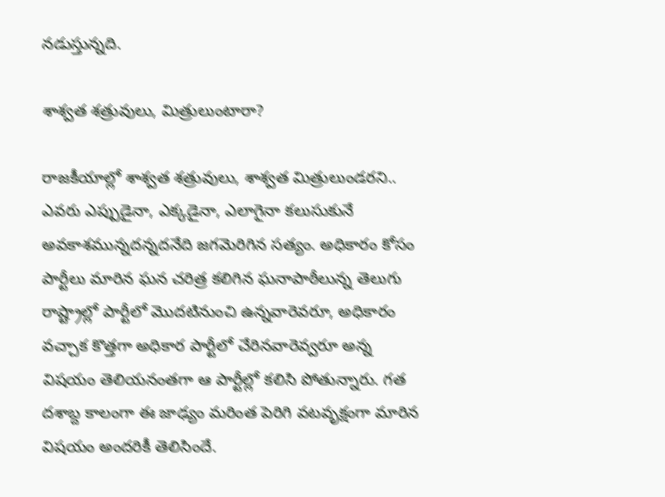నడుస్తున్నది.

శాశ్వత శత్రువులు, మిత్రులుంటారా?

రాజకీయాల్లో శాశ్వత శత్రువులు, శాశ్వత మిత్రులుండరని.. ఎవరు ఎప్పుడైనా, ఎక్కడైనా, ఎలాగైనా కలుసుకునే అవకాశమున్నదన్నదనేది జగమెరిగిన సత్యం. అధికారం కోసం పార్టీలు మారిన ఘన చరిత్ర కలిగిన ఘనాపాఠీలున్న తెలుగు రాష్ట్రాల్లో పార్టీలో మొదటినుంచి ఉన్నవారెవరూ, అధికారం వచ్చాక కొత్తగా అధికార పార్టీలో చేరినవారెవ్వరూ అన్న విషయం తెలియనంతగా ఆ పార్టీల్లో కలిసి పోతున్నారు. గత దశాబ్ద కాలంగా ఈ జాఢ్యం మరింత పెరిగి వటవృక్షంగా మారిన విషయం అందరికీ తెలిసిందే.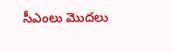సీఎంలు మొదలు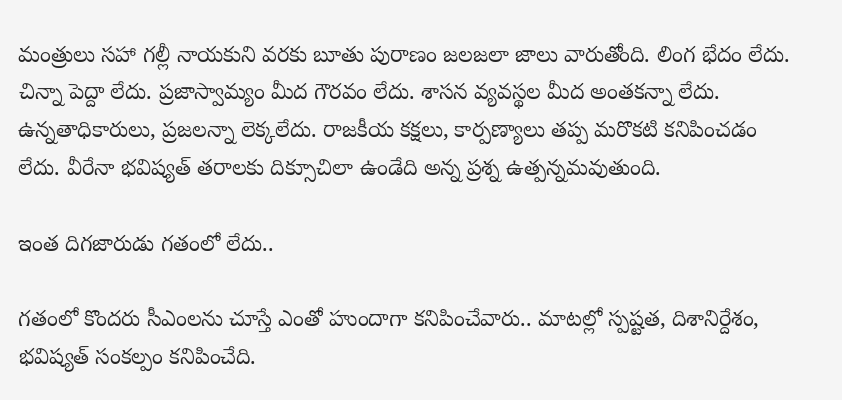మంత్రులు సహా గల్లీ నాయకుని వరకు బూతు పురాణం జలజలా జాలు వారుతోంది. లింగ భేదం లేదు. చిన్నా పెద్దా లేదు. ప్రజాస్వామ్యం మీద గౌరవం లేదు. శాసన వ్యవస్థల మీద అంతకన్నా లేదు. ఉన్నతాధికారులు, ప్రజలన్నా లెక్కలేదు. రాజకీయ కక్షలు, కార్పణ్యాలు తప్ప మరొకటి కనిపించడం లేదు. వీరేనా భవిష్యత్ తరాలకు దిక్సూచిలా ఉండేది అన్న ప్రశ్న ఉత్పన్నమవుతుంది.

ఇంత దిగజారుడు గతంలో లేదు..

గతంలో కొందరు సీఎంలను చూస్తే ఎంతో హుందాగా కనిపించేవారు.. మాటల్లో స్పష్టత, దిశానిర్దేశం, భవిష్యత్ సంకల్పం కనిపించేది.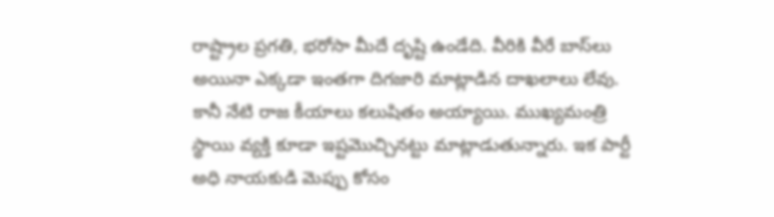రాష్ట్రాల ప్రగతి, భరోసా మీదే దృష్టి ఉండేది. వీరికి వీరే బాస్‌లు అయినా ఎక్కడా ఇంతగా దిగజారి మాట్లాడిన దాఖలాలు లేవు. కానీ నేటి రాజ కీయాలు కలుషితం అయ్యాయి. ముఖ్యమంత్రి స్థాయి వ్యక్తి కూడా ఇష్టమొచ్చినట్టు మాట్లాడుతున్నారు. ఇక పార్టీ అధి నాయకుడి మెప్పు కోసం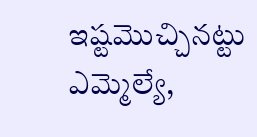ఇష్టమొచ్చినట్టు ఎమ్మెల్యే,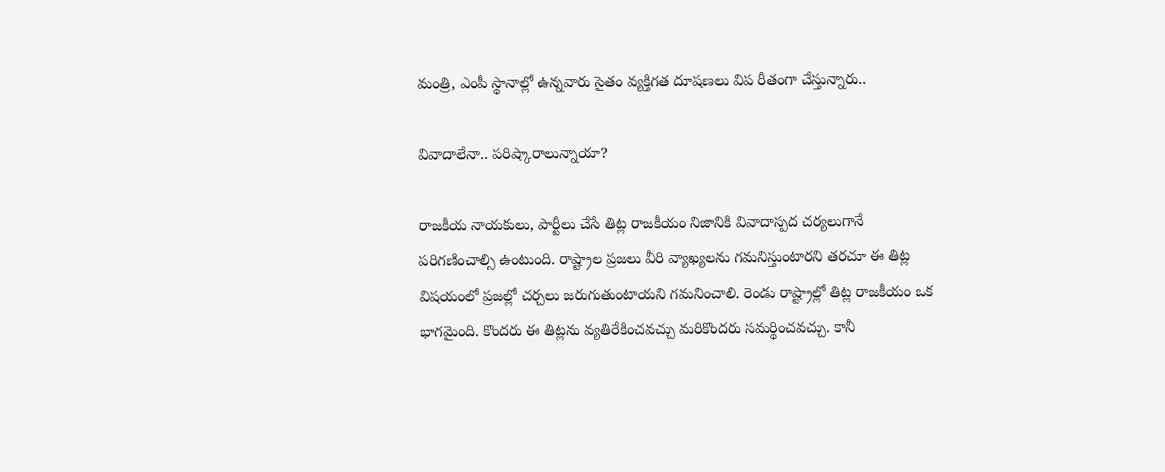మంత్రి, ఎంపీ స్థానాల్లో ఉన్నవారు సైతం వ్యక్తిగత దూషణలు విప రీతంగా చేస్తున్నారు..

వివాదాలేనా.. పరిష్కారాలున్నాయా?

రాజకీయ నాయకులు, పార్టీలు చేసే తిట్ల రాజకీయం నిజానికి వివాదాస్పద చర్యలుగానే పరిగణించాల్సి ఉంటుంది. రాష్ట్రాల ప్రజలు వీరి వ్యాఖ్యలను గమనిస్తుంటారని తరచూ ఈ తిట్ల విషయంలో ప్రజల్లో చర్చలు జరుగుతుంటాయని గమనించాలి. రెండు రాష్ట్రాల్లో తిట్ల రాజకీయం ఒక భాగమైంది. కొందరు ఈ తిట్లను వ్యతిరేకించవచ్చు మరికొందరు సమర్థించవచ్చు. కానీ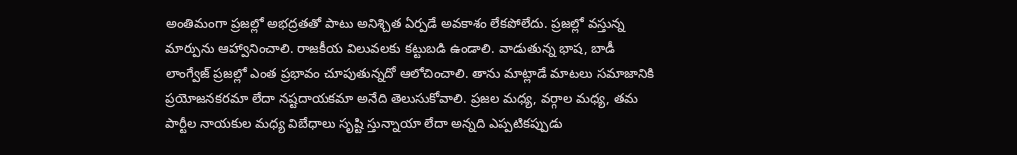అంతిమంగా ప్రజల్లో అభద్రతతో పాటు అనిశ్చిత ఏర్పడే అవకాశం లేకపోలేదు. ప్రజల్లో వస్తున్న మార్పును ఆహ్వానించాలి. రాజకీయ విలువలకు కట్టుబడి ఉండాలి. వాడుతున్న భాష, బాడీ లాంగ్వేజ్ ప్రజల్లో ఎంత ప్రభావం చూపుతున్నదో ఆలోచించాలి. తాను మాట్లాడే మాటలు సమాజానికి ప్రయోజనకరమా లేదా నష్టదాయకమా అనేది తెలుసుకోవాలి. ప్రజల మధ్య, వర్గాల మధ్య, తమ పార్టీల నాయకుల మధ్య విబేధాలు సృష్టి స్తున్నాయా లేదా అన్నది ఎప్పటికప్పుడు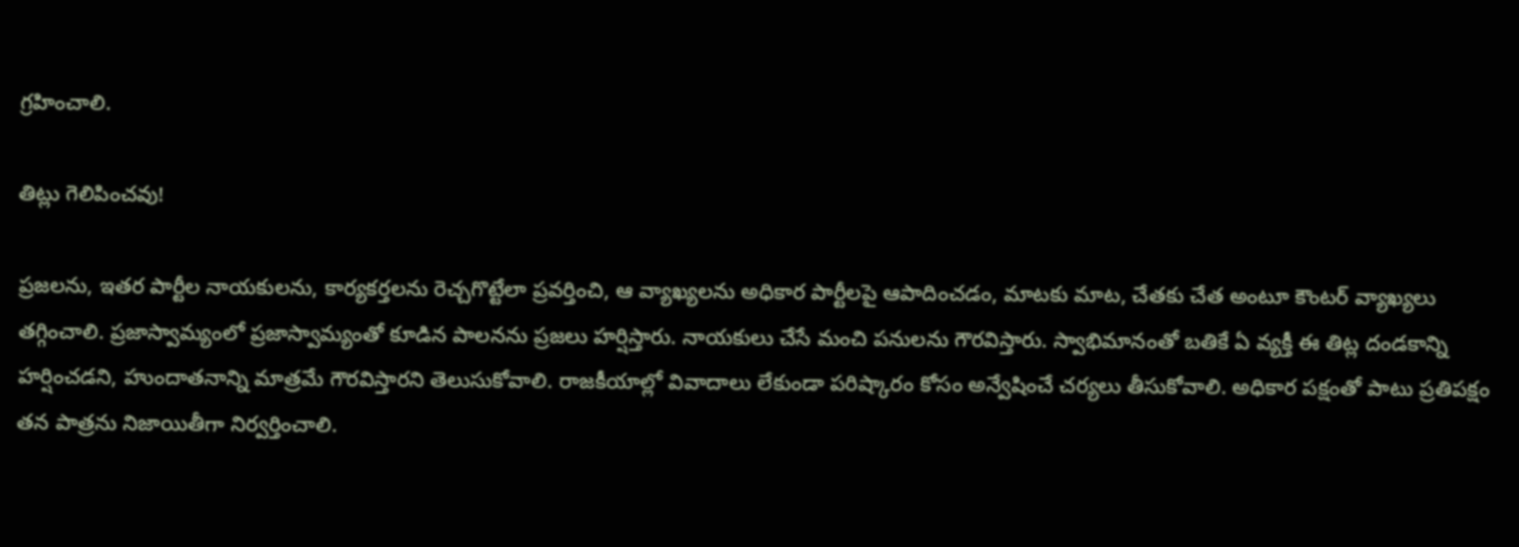గ్రహించాలి.

తిట్లు గెలిపించవు!

ప్రజలను, ఇతర పార్టీల నాయకులను, కార్యకర్తలను రెచ్చగొట్టేలా ప్రవర్తించి, ఆ వ్యాఖ్యలను అధికార పార్టీలపై ఆపాదించడం, మాటకు మాట, చేతకు చేత అంటూ కౌంటర్ వ్యాఖ్యలు తగ్గించాలి. ప్రజాస్వామ్యంలో ప్రజాస్వామ్యంతో కూడిన పాలనను ప్రజలు హర్షిస్తారు. నాయకులు చేసే మంచి పనులను గౌరవిస్తారు. స్వాభిమానంతో బతికే ఏ వ్యక్తీ ఈ తిట్ల దండకాన్ని హర్షించడని, హుందాతనాన్ని మాత్రమే గౌరవిస్తారని తెలుసుకోవాలి. రాజకీయాల్లో వివాదాలు లేకుండా పరిష్కారం కోసం అన్వేషించే చర్యలు తీసుకోవాలి. అధికార పక్షంతో పాటు ప్రతిపక్షం తన పాత్రను నిజాయితీగా నిర్వర్తించాలి.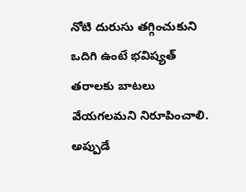నోటి దురుసు తగ్గించుకుని ఒదిగి ఉంటే భవిష్యత్ తరాలకు బాటలు వేయగలమని నిరూపించాలి. అప్పుడే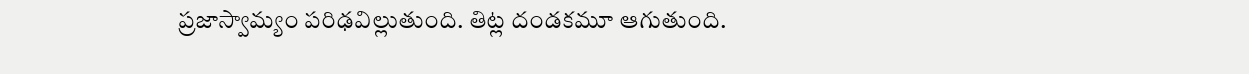ప్రజాస్వామ్యం పరిఢవిల్లుతుంది. తిట్ల దండకమూ ఆగుతుంది.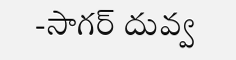-సాగర్ దువ్వ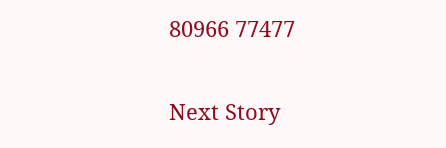80966 77477

Next Story